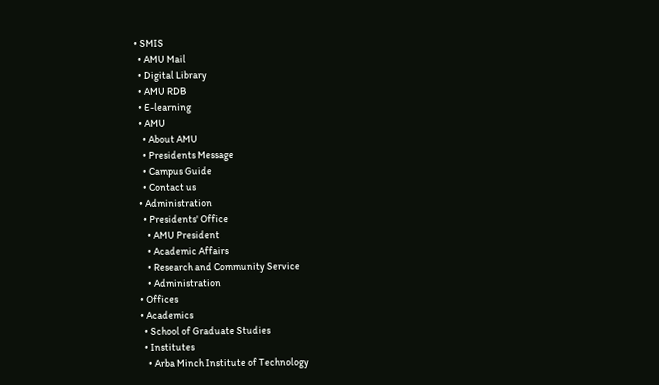• SMIS
  • AMU Mail
  • Digital Library
  • AMU RDB
  • E-learning
  • AMU
    • About AMU
    • Presidents Message
    • Campus Guide
    • Contact us
  • Administration
    • Presidents' Office
      • AMU President
      • Academic Affairs
      • Research and Community Service
      • Administration
  • Offices
  • Academics
    • School of Graduate Studies
    • Institutes
      • Arba Minch Institute of Technology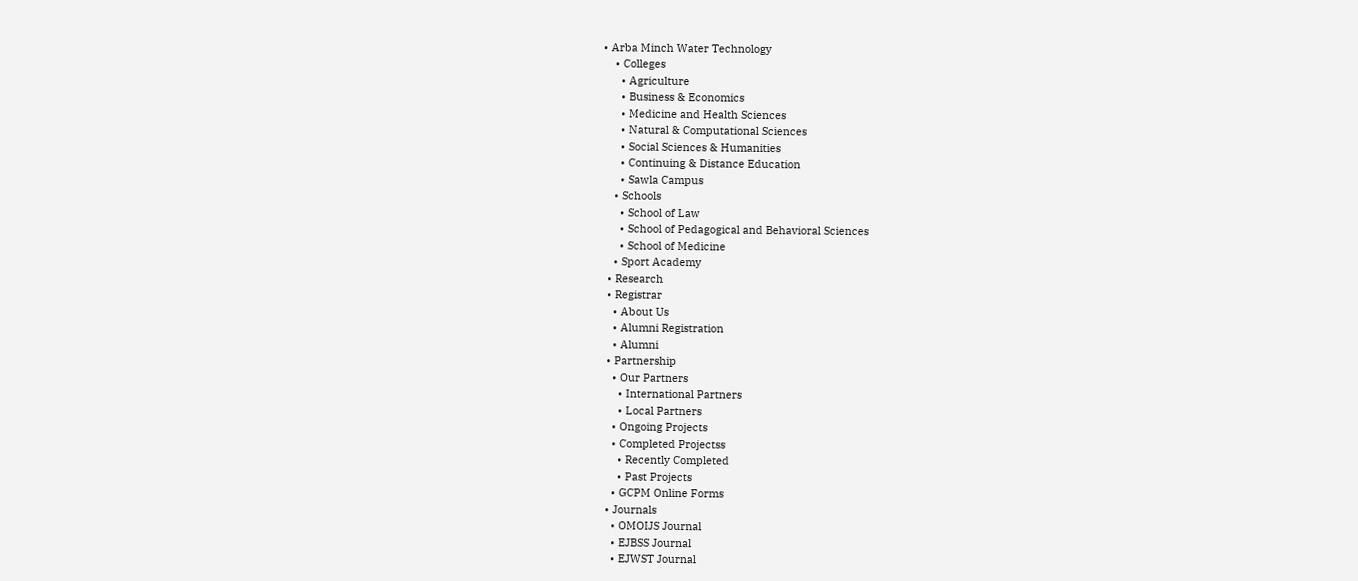• Arba Minch Water Technology
    • Colleges
      • Agriculture
      • Business & Economics
      • Medicine and Health Sciences
      • Natural & Computational Sciences
      • Social Sciences & Humanities
      • Continuing & Distance Education
      • Sawla Campus
    • Schools
      • School of Law
      • School of Pedagogical and Behavioral Sciences
      • School of Medicine
    • Sport Academy
  • Research
  • Registrar
    • About Us
    • Alumni Registration
    • Alumni
  • Partnership
    • Our Partners
      • International Partners
      • Local Partners
    • Ongoing Projects
    • Completed Projectss
      • Recently Completed
      • Past Projects
    • GCPM Online Forms
  • Journals
    • OMOIJS Journal
    • EJBSS Journal
    • EJWST Journal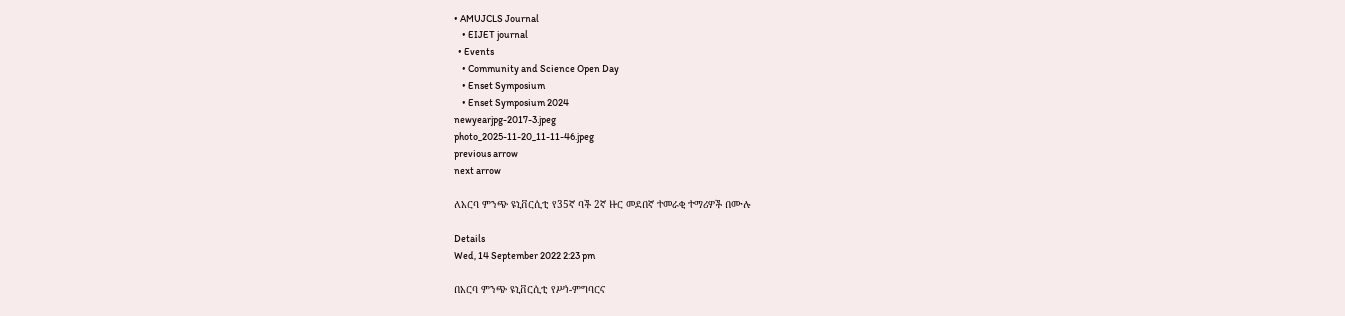• AMUJCLS Journal
    • EIJET journal
  • Events
    • Community and Science Open Day
    • Enset Symposium
    • Enset Symposium 2024
newyearjpg-2017-3.jpeg
photo_2025-11-20_11-11-46.jpeg
previous arrow
next arrow

ለአርባ ምንጭ ዩኒቨርሲቲ የ35ኛ ባች 2ኛ ዙር መደበኛ ተመራቂ ተማሪዎች በሙሉ

Details
Wed, 14 September 2022 2:23 pm

በአርባ ምንጭ ዩኒቨርሲቲ የሥነ-ምግባርና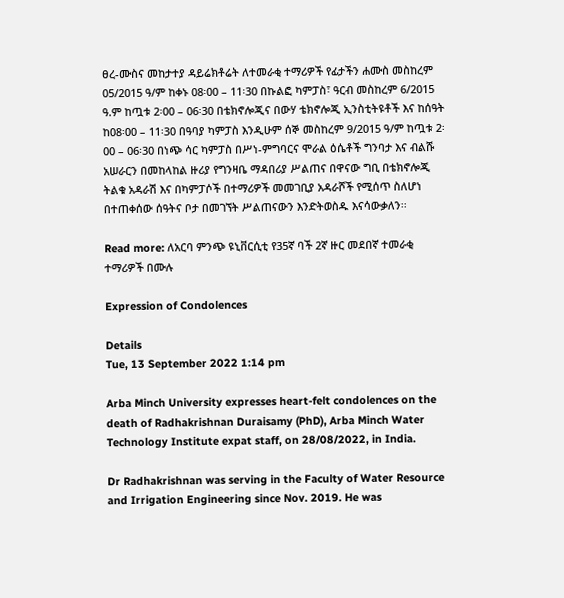ፀረ-ሙስና መከታተያ ዳይሬክቶሬት ለተመራቂ ተማሪዎች የፊታችን ሐሙስ መስከረም 05/2015 ዓ/ም ከቀኑ 08፡00 – 11፡30 በኩልፎ ካምፓስ፣ ዓርብ መስከረም 6/2015 ዓ.ም ከጧቱ 2፡00 – 06፡30 በቴክኖሎጂና በውሃ ቴክኖሎጂ ኢንስቲትዩቶች እና ከሰዓት ከ08፡00 – 11፡30 በዓባያ ካምፓስ እንዲሁም ሰኞ መስከረም 9/2015 ዓ/ም ከጧቱ 2፡00 – 06፡30 በነጭ ሳር ካምፓስ በሥነ-ምግባርና ሞራል ዕሴቶች ግንባታ እና ብልሹ አሠራርን በመከላከል ዙሪያ የግንዛቤ ማዳበሪያ ሥልጠና በዋናው ግቢ በቴክኖሎጂ ትልቁ አዳራሽ እና በካምፓሶች በተማሪዎች መመገቢያ አዳራሾች የሚሰጥ ስለሆነ በተጠቀሰው ሰዓትና ቦታ በመገኘት ሥልጠናውን እንድትወስዱ እናሳውቃለን፡፡

Read more: ለአርባ ምንጭ ዩኒቨርሲቲ የ35ኛ ባች 2ኛ ዙር መደበኛ ተመራቂ ተማሪዎች በሙሉ

Expression of Condolences

Details
Tue, 13 September 2022 1:14 pm

Arba Minch University expresses heart-felt condolences on the death of Radhakrishnan Duraisamy (PhD), Arba Minch Water Technology Institute expat staff, on 28/08/2022, in India.

Dr Radhakrishnan was serving in the Faculty of Water Resource and Irrigation Engineering since Nov. 2019. He was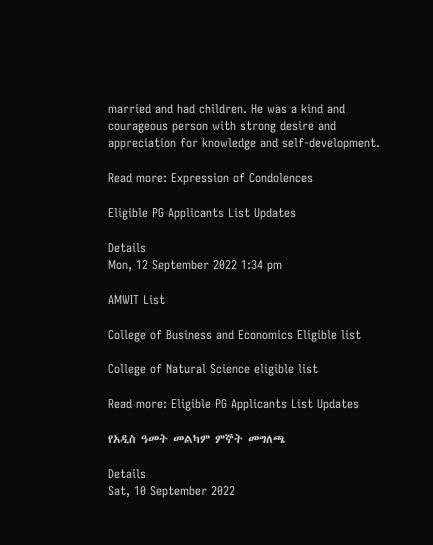married and had children. He was a kind and courageous person with strong desire and appreciation for knowledge and self-development.

Read more: Expression of Condolences

Eligible PG Applicants List Updates

Details
Mon, 12 September 2022 1:34 pm

AMWIT List

College of Business and Economics Eligible list

College of Natural Science eligible list

Read more: Eligible PG Applicants List Updates

የአዲስ ዓመት መልካም ምኞት መግለጫ

Details
Sat, 10 September 2022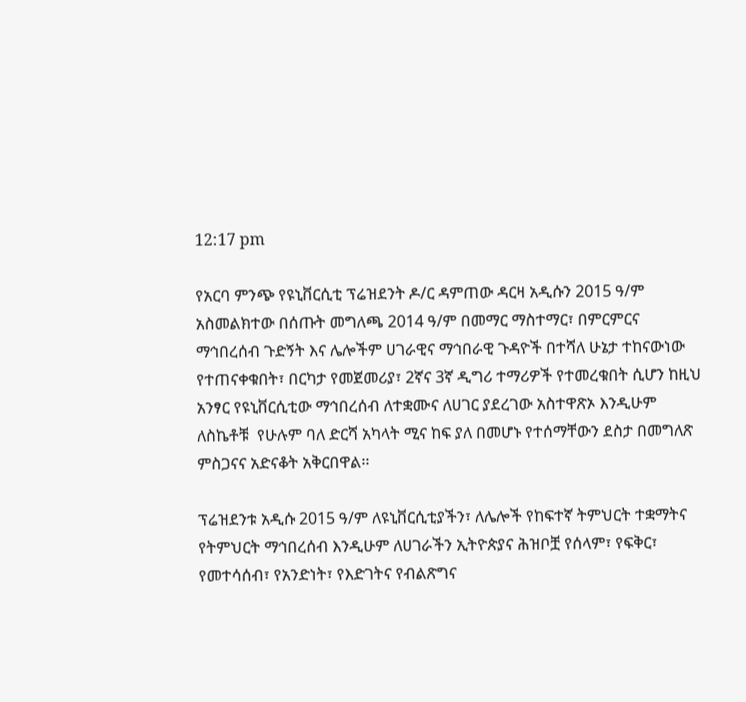12:17 pm

የአርባ ምንጭ የዩኒቨርሲቲ ፕሬዝደንት ዶ/ር ዳምጠው ዳርዛ አዲሱን 2015 ዓ/ም አስመልክተው በሰጡት መግለጫ 2014 ዓ/ም በመማር ማስተማር፣ በምርምርና ማኅበረሰብ ጉድኝት እና ሌሎችም ሀገራዊና ማኅበራዊ ጉዳዮች በተሻለ ሁኔታ ተከናውነው የተጠናቀቁበት፣ በርካታ የመጀመሪያ፣ 2ኛና 3ኛ ዲግሪ ተማሪዎች የተመረቁበት ሲሆን ከዚህ አንፃር የዩኒቨርሲቲው ማኅበረሰብ ለተቋሙና ለሀገር ያደረገው አስተዋጽኦ እንዲሁም ለስኬቶቹ  የሁሉም ባለ ድርሻ አካላት ሚና ከፍ ያለ በመሆኑ የተሰማቸውን ደስታ በመግለጽ ምስጋናና አድናቆት አቅርበዋል፡፡

ፕሬዝደንቱ አዲሱ 2015 ዓ/ም ለዩኒቨርሲቲያችን፣ ለሌሎች የከፍተኛ ትምህርት ተቋማትና የትምህርት ማኅበረሰብ እንዲሁም ለሀገራችን ኢትዮጵያና ሕዝቦቿ የሰላም፣ የፍቅር፣ የመተሳሰብ፣ የአንድነት፣ የእድገትና የብልጽግና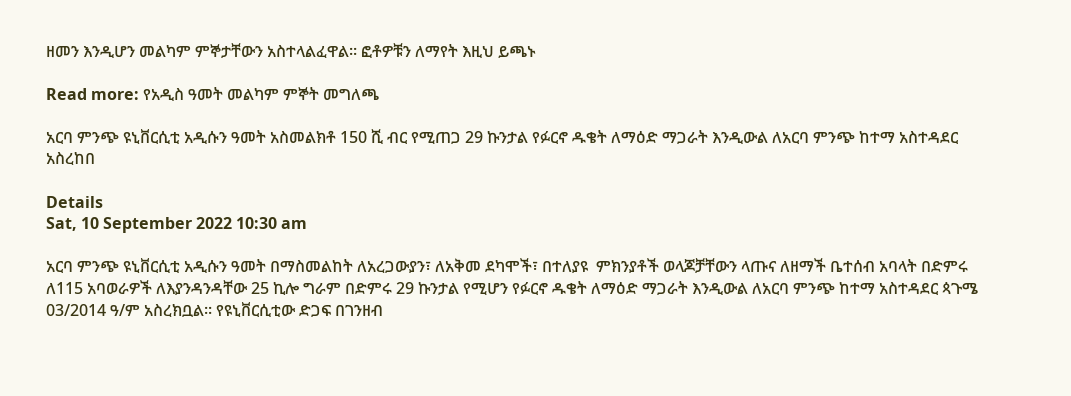ዘመን እንዲሆን መልካም ምኞታቸውን አስተላልፈዋል፡፡ ፎቶዎቹን ለማየት እዚህ ይጫኑ

Read more: የአዲስ ዓመት መልካም ምኞት መግለጫ

አርባ ምንጭ ዩኒቨርሲቲ አዲሱን ዓመት አስመልክቶ 150 ሺ ብር የሚጠጋ 29 ኩንታል የፉርኖ ዱቄት ለማዕድ ማጋራት እንዲውል ለአርባ ምንጭ ከተማ አስተዳደር አስረከበ

Details
Sat, 10 September 2022 10:30 am

አርባ ምንጭ ዩኒቨርሲቲ አዲሱን ዓመት በማስመልከት ለአረጋውያን፣ ለአቅመ ደካሞች፣ በተለያዩ  ምክንያቶች ወላጆቻቸውን ላጡና ለዘማች ቤተሰብ አባላት በድምሩ ለ115 አባወራዎች ለእያንዳንዳቸው 25 ኪሎ ግራም በድምሩ 29 ኩንታል የሚሆን የፉርኖ ዱቄት ለማዕድ ማጋራት እንዲውል ለአርባ ምንጭ ከተማ አስተዳደር ጳጉሜ 03/2014 ዓ/ም አስረክቧል፡፡ የዩኒቨርሲቲው ድጋፍ በገንዘብ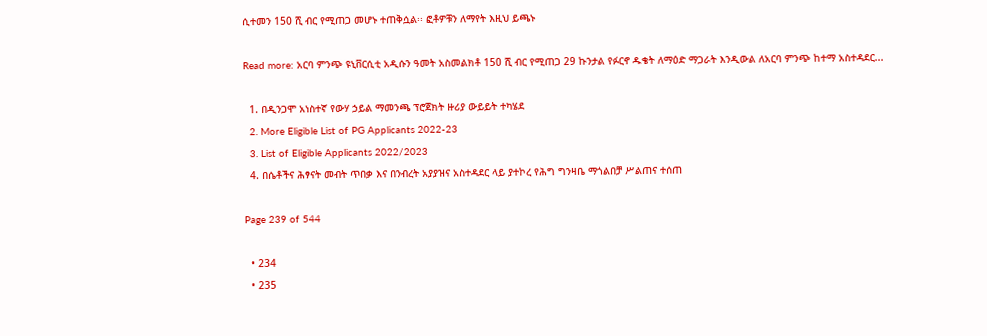ሲተመን 150 ሺ ብር የሚጠጋ መሆኑ ተጠቅሷል፡፡ ፎቶዎቹን ለማየት እዚህ ይጫኑ

Read more: አርባ ምንጭ ዩኒቨርሲቲ አዲሱን ዓመት አስመልክቶ 150 ሺ ብር የሚጠጋ 29 ኩንታል የፉርኖ ዱቄት ለማዕድ ማጋራት እንዲውል ለአርባ ምንጭ ከተማ አስተዳደር...

  1. በዲንጋሞ አነስተኛ የውሃ ኃይል ማመንጫ ፕሮጀክት ዙሪያ ውይይት ተካሄደ
  2. More Eligible List of PG Applicants 2022-23
  3. List of Eligible Applicants 2022/2023
  4. በሴቶችና ሕፃናት መብት ጥበቃ እና በንብረት አያያዝና አስተዳደር ላይ ያተኮረ የሕግ ግንዛቤ ማጎልበቻ ሥልጠና ተሰጠ

Page 239 of 544

  • 234
  • 235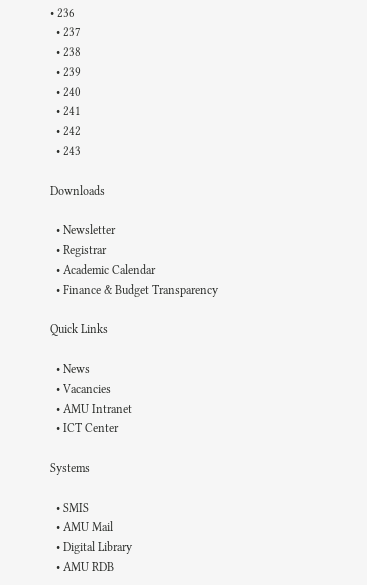• 236
  • 237
  • 238
  • 239
  • 240
  • 241
  • 242
  • 243

Downloads

  • Newsletter
  • Registrar
  • Academic Calendar
  • Finance & Budget Transparency

Quick Links

  • News
  • Vacancies
  • AMU Intranet
  • ICT Center

Systems

  • SMIS
  • AMU Mail
  • Digital Library
  • AMU RDB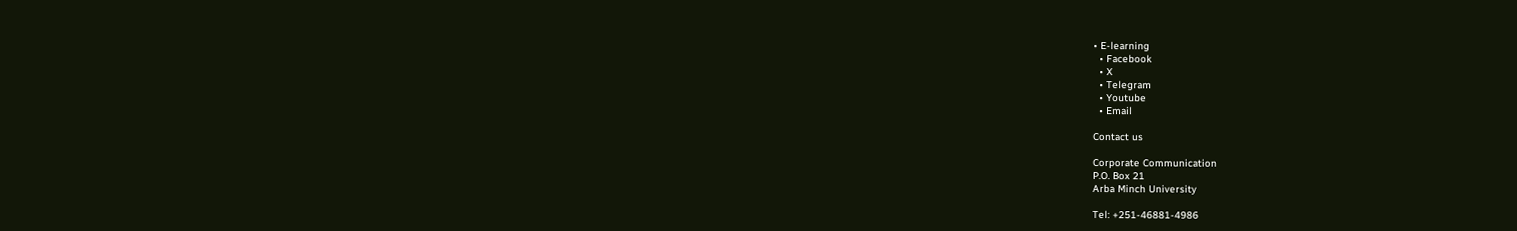• E-learning
  • Facebook
  • X
  • Telegram
  • Youtube
  • Email

Contact us

Corporate Communication
P.O. Box 21
Arba Minch University

Tel: +251-46881-4986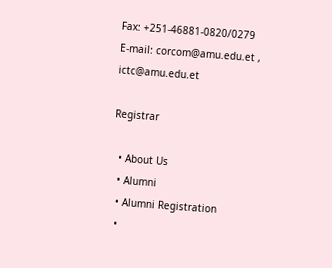Fax: +251-46881-0820/0279
E-mail: corcom@amu.edu.et , ictc@amu.edu.et

Registrar

  • About Us
  • Alumni
  • Alumni Registration
  •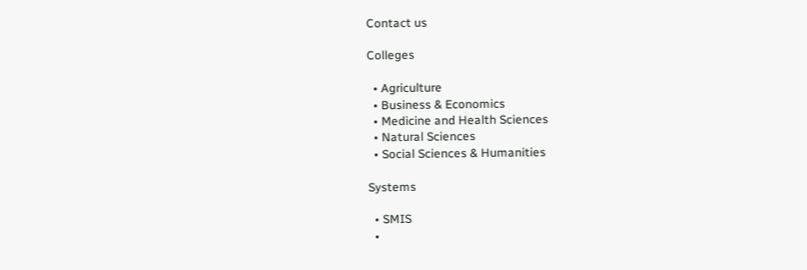Contact us

Colleges

  • Agriculture
  • Business & Economics
  • Medicine and Health Sciences
  • Natural Sciences
  • Social Sciences & Humanities

Systems

  • SMIS
  •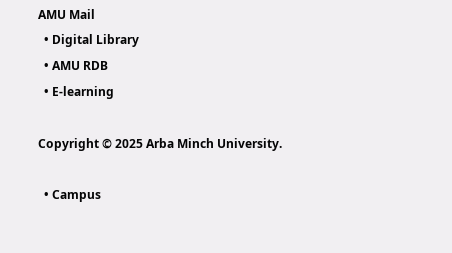AMU Mail
  • Digital Library
  • AMU RDB
  • E-learning

Copyright © 2025 Arba Minch University.

  • Campus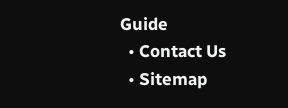Guide
  • Contact Us
  • Sitemap